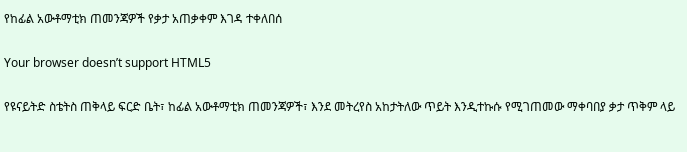የከፊል አውቶማቲክ ጠመንጃዎች የቃታ አጠቃቀም እገዳ ተቀለበሰ

Your browser doesn’t support HTML5

የዩናይትድ ስቴትስ ጠቅላይ ፍርድ ቤት፣ ከፊል አውቶማቲክ ጠመንጃዎች፣ እንደ መትረየስ አከታትለው ጥይት እንዲተኩሱ የሚገጠመው ማቀባበያ ቃታ ጥቅም ላይ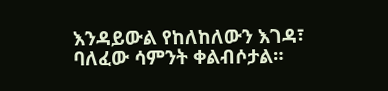እንዳይውል የከለከለውን እገዳ፣ ባለፈው ሳምንት ቀልብሶታል።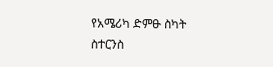የአሜሪካ ድምፁ ስካት ስተርንስ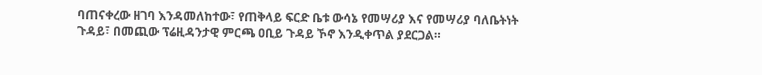ባጠናቀረው ዘገባ እንዳመለከተው፣ የጠቅላይ ፍርድ ቤቱ ውሳኔ የመሣሪያ እና የመሣሪያ ባለቤትነት ጉዳይ፣ በመጪው ፕሬዚዳንታዊ ምርጫ ዐቢይ ጉዳይ ኾኖ እንዲቀጥል ያደርጋል።